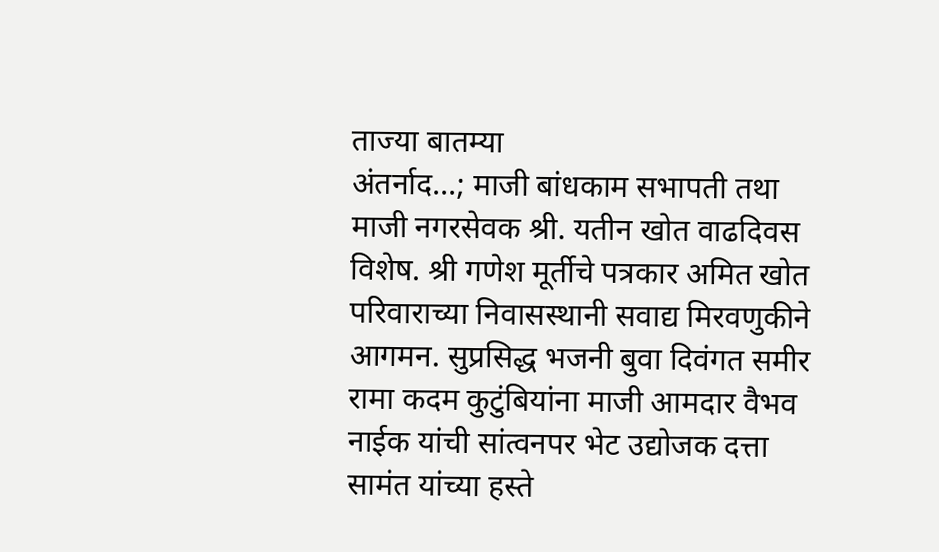ताज्या बातम्या
अंतर्नाद...; माजी बांधकाम सभापती तथा माजी नगरसेवक श्री. यतीन खोत वाढदिवस विशेष. श्री गणेश मूर्तीचे पत्रकार अमित खोत परिवाराच्या निवासस्थानी सवाद्य मिरवणुकीने आगमन. सुप्रसिद्ध भजनी बुवा दिवंगत समीर रामा कदम कुटुंबियांना माजी आमदार वैभव नाईक यांची सांत्वनपर भेट उद्योजक दत्ता सामंत यांच्या हस्ते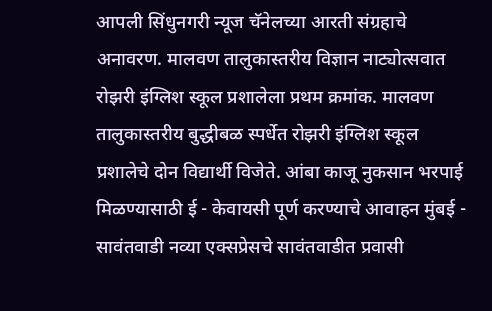आपली सिंधुनगरी न्यूज चॅनेलच्या आरती संग्रहाचे अनावरण. मालवण तालुकास्तरीय विज्ञान नाट्योत्सवात रोझरी इंग्लिश स्कूल प्रशालेला प्रथम क्रमांक. मालवण तालुकास्तरीय बुद्धीबळ स्पर्धेत रोझरी इंग्लिश स्कूल प्रशालेचे दोन विद्यार्थी विजेते. आंबा काजू नुकसान भरपाई मिळण्यासाठी ई - केवायसी पूर्ण करण्याचे आवाहन मुंबई - सावंतवाडी नव्या एक्सप्रेसचे सावंतवाडीत प्रवासी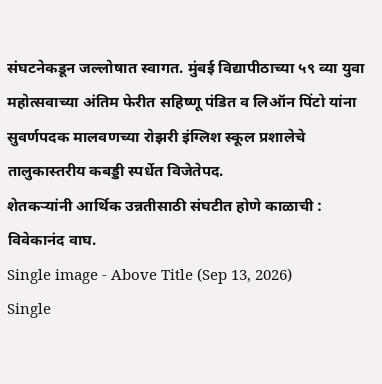संघटनेकडून जल्लोषात स्वागत. मुंबई विद्यापीठाच्या ५९ व्या युवा महोत्सवाच्या अंतिम फेरीत सहिष्णू पंडित व लिऑन पिंटो यांना सुवर्णपदक मालवणच्या रोझरी इंग्लिश स्कूल प्रशालेचे तालुकास्तरीय कबड्डी स्पर्धेत विजेतेपद.
शेतकऱ्यांनी आर्थिक उन्नतीसाठी संघटीत होणे काळाची : विवेकानंद वाघ.
Single image - Above Title (Sep 13, 2026)
Single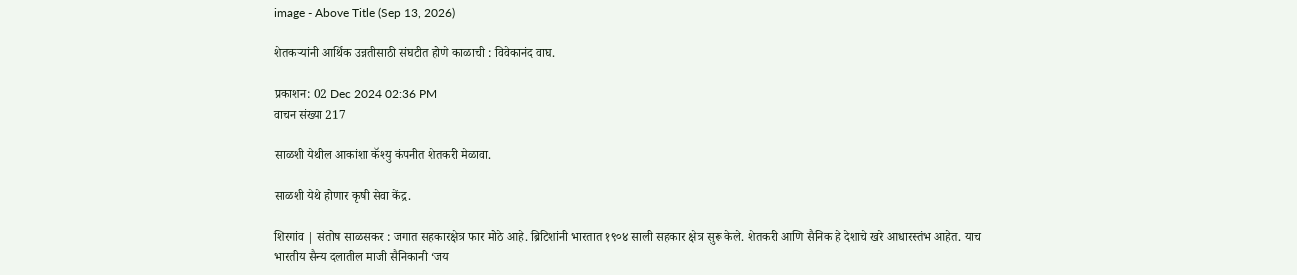image - Above Title (Sep 13, 2026)

शेतकऱ्यांनी आर्थिक उन्नतीसाठी संघटीत होणे काळाची : विवेकानंद वाघ.

प्रकाशन: 02 Dec 2024 02:36 PM
वाचन संख्या 217

साळशी येथील आकांशा कॅश्यु कंपनीत शेतकरी मेळावा.

साळशी येथे होणार कृषी सेवा केंद्र.

शिरगांव | संतोष साळसकर : जगात सहकारक्षेत्र फार मोठे आहे. ब्रिटिशांनी भारतात १९०४ साली सहकार क्षेत्र सुरू केले. शेतकरी आणि सैनिक हे देशाचे खरे आधारस्तंभ आहेत. याच भारतीय सैन्य दलातील माजी सैनिकानी ‘जय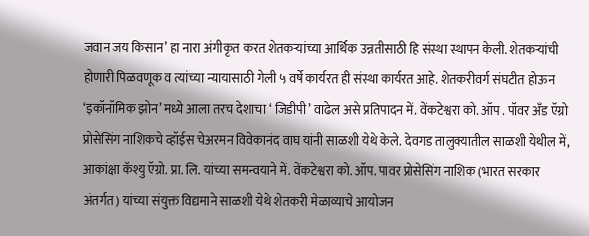जवान जय किसान’ हा नारा अंगीकृत करत शेतकऱ्यांच्या आर्थिक उन्नतीसाठी हि संस्था स्थापन केली. शेतकऱ्यांची होणारी पिळवणूक व त्यांच्या न्यायासाठी गेली ५ वर्षे कार्यरत ही संस्था कार्यरत आहे. शेतकरीवर्ग संघटीत होऊन ‘इकॉनॉमिक झोन’ मध्ये आला तरच देशाचा ‘ जिडीपी’ वाढेल असे प्रतिपादन में. वेंकटेश्वरा को. ऑप . पॉवर अँड ऍग्रो प्रोसेसिंग नाशिकचे व्हॉईस चेअरमन विवेकानंद वाघ यांनी साळशी येथे केले. देवगड तालुक्यातील साळशी येथील में, आकांक्षा कॅश्यु ऍग्रो. प्रा. लि. यांच्या समन्वयाने में. वेंकटेश्वरा को. ऑप. पावर प्रोसेसिंग नाशिक (भारत सरकार अंतर्गत) यांच्या संयुक्त विद्यमाने साळशी येथे शेतकरी मेळाव्याचे आयोजन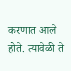करणात आले होते. त्यावेळी ते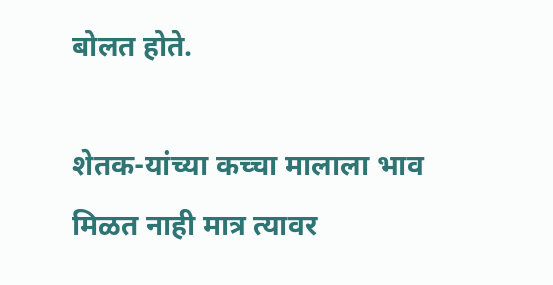बोलत होते.

शेतक-यांच्या कच्चा मालाला भाव मिळत नाही मात्र त्यावर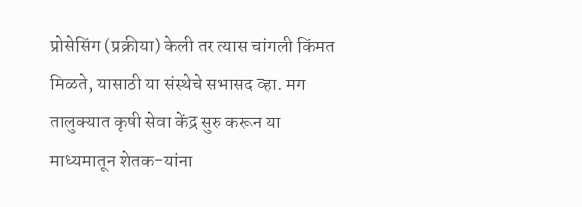प्रोसेसिंग (प्रक्रीया) केली तर त्यास चांगली किंमत मिळते, यासाठी या संस्थेचे सभासद व्हा. मग तालुक्यात कृषी सेवा केंद्र सुरु करून या माध्यमातून शेतक-यांना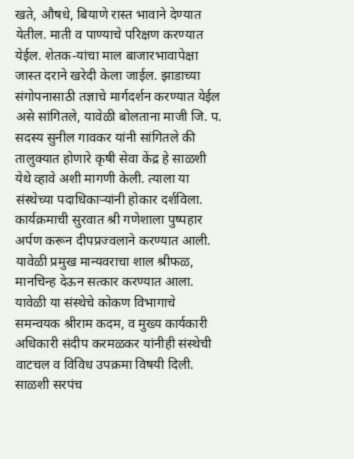खते, औषधे, बियाणे रास्त भावाने देण्यात येतील. माती व पाण्याचे परिक्षण करण्यात येईल. शेतक-यांचा माल बाजारभावापेक्षा जास्त दराने खरेदी केला जाईल. झाडाच्या संगोपनासाठी तज्ञाचे मार्गदर्शन करण्यात येईल असे सांगितले, यावेळी बोलताना माजी जि. प. सदस्य सुनील गावकर यांनी सांगितले की तालुक्यात होणारे कृषी सेवा केंद्र हे साळशी येथे व्हावे अशी मागणी केली. त्याला या संस्थेच्या पदाधिकाऱ्यांनी होकार दर्शविला. कार्यक्रमाची सुरवात श्री गणेशाला पुष्पहार अर्पण करून दीपप्रज्वलाने करण्यात आली. यावेळी प्रमुख मान्यवराचा शाल श्रीफळ, मानचिन्ह देऊन सत्कार करण्यात आला. यावेळी या संस्थेचे कोकण विभागाचे समन्वयक श्रीराम कदम, व मुख्य कार्यकारी अधिकारी संदीप करमळकर यांनीही संस्थेची वाटचल व विविध उपक्रमा विषयी दिली. साळशी सरपंच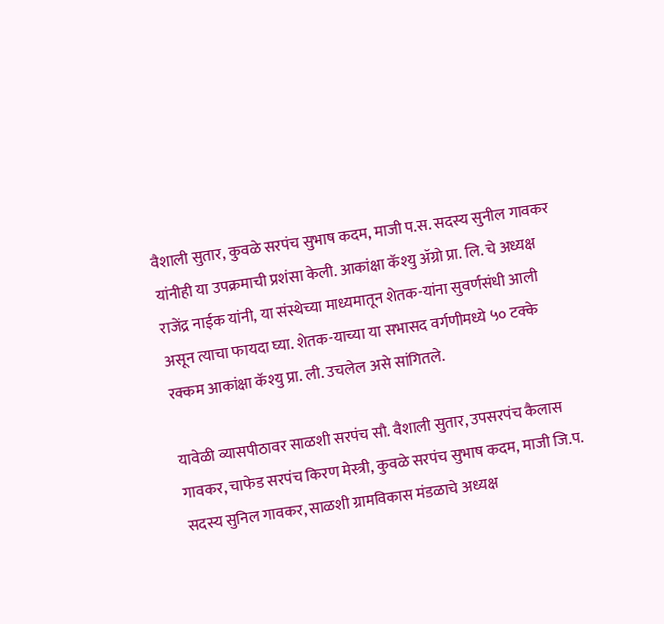वैशाली सुतार, कुवळे सरपंच सुभाष कदम, माजी प.स. सदस्य सुनील गावकर यांनीही या उपक्रमाची प्रशंसा केली. आकांक्षा कॅश्यु ॲग्रो प्रा. लि. चे अध्यक्ष राजेंद्र नाईक यांनी, या संस्थेच्या माध्यमातून शेतक-यांना सुवर्णसंधी आली असून त्याचा फायदा घ्या. शेतक-याच्या या सभासद वर्गणीमध्ये ५० टक्के रक्कम आकांक्षा कॅश्यु प्रा. ली. उचलेल असे सांगितले.

यावेळी व्यासपीठावर साळशी सरपंच सौ. वैशाली सुतार, उपसरपंच कैलास गावकर, चाफेड सरपंच किरण मेस्त्री, कुवळे सरपंच सुभाष कदम, माजी जि.प. सदस्य सुनिल गावकर, साळशी ग्रामविकास मंडळाचे अध्यक्ष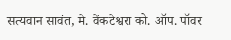सत्यवान सावंत, मे. वेंकटेश्वरा को. ऑप. पॉवर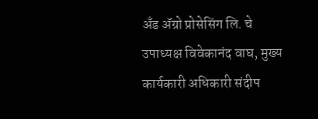अँड ॲग्रो प्रोसेसिंग लि. चे उपाध्यक्ष विवेकानंद वाघ, मुख्य कार्यकारी अधिकारी संदीप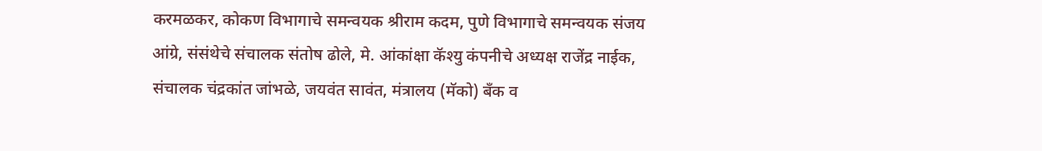करमळकर, कोकण विभागाचे समन्वयक श्रीराम कदम, पुणे विभागाचे समन्वयक संजय आंग्रे, संसंथेचे संचालक संतोष ढोले, मे. आंकांक्षा कॅश्यु कंपनीचे अध्यक्ष राजेंद्र नाईक, संचालक चंद्रकांत जांभळे, जयवंत सावंत, मंत्रालय (मॅको) बँक व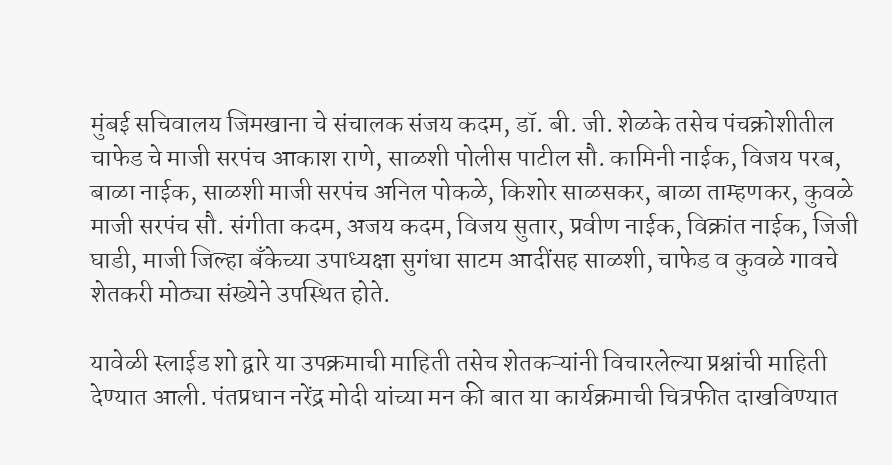मुंबई सचिवालय जिमखाना चे संचालक संजय कदम, डॉ. बी. जी. शेळके तसेच पंचक्रोशीतील चाफेड चे माजी सरपंच आकाश राणे, साळशी पोलीस पाटील सौ. कामिनी नाईक, विजय परब, बाळा नाईक, साळशी माजी सरपंच अनिल पोकळे, किशोर साळसकर, बाळा ताम्हणकर, कुवळे माजी सरपंच सौ. संगीता कदम, अजय कदम, विजय सुतार, प्रवीण नाईक, विक्रांत नाईक, जिजी घाडी, माजी जिल्हा बँकेच्या उपाध्यक्षा सुगंधा साटम आदींसह साळशी, चाफेड व कुवळे गावचे शेतकरी मोठ्या संख्येने उपस्थित होते.

यावेळी स्लाईड शो द्वारे या उपक्रमाची माहिती तसेच शेतकऱ्यांनी विचारलेल्या प्रश्नांची माहिती देण्यात आली. पंतप्रधान नरेंद्र मोदी यांच्या मन की बात या कार्यक्रमाची चित्रफीत दाखविण्यात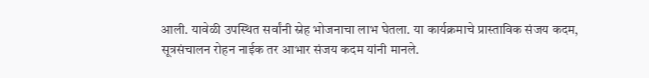आली. यावेळी उपस्थित सर्वांनी स्नेह भोजनाचा लाभ घेतला. या कार्यक्रमाचे प्रास्ताविक संजय कदम, सूत्रसंचालन रोहन नाईक तर आभार संजय कदम यांनी मानले.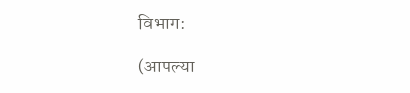विभाग:

(आपल्या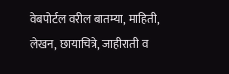वेबपोर्टल वरील बातम्या, माहिती, लेखन, छायाचित्रे, जाहीराती व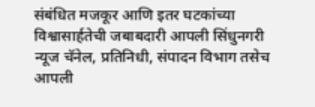संबंधित मजकूर आणि इतर घटकांच्या विश्वासार्हतेची जबाबदारी आपली सिंधुनगरी न्यूज चॅनेल, प्रतिनिधी, संपादन विभाग तसेच आपली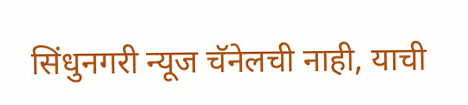सिंधुनगरी न्यूज चॅनेलची नाही, याची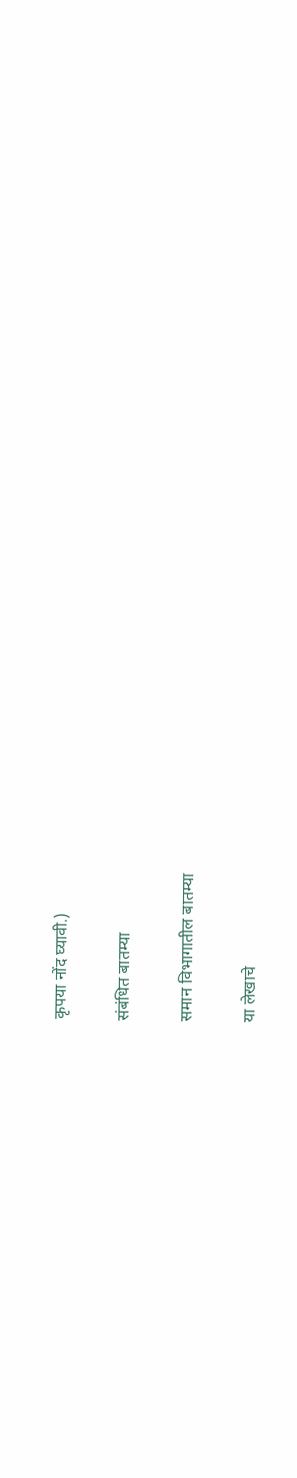कृपया नोंद घ्यावी.)

संबंधित बातम्या

समान विभागातील बातम्या

या लेखाचे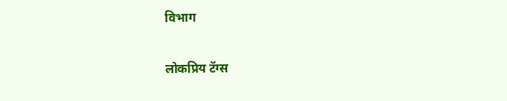विभाग

लोकप्रिय टॅग्स